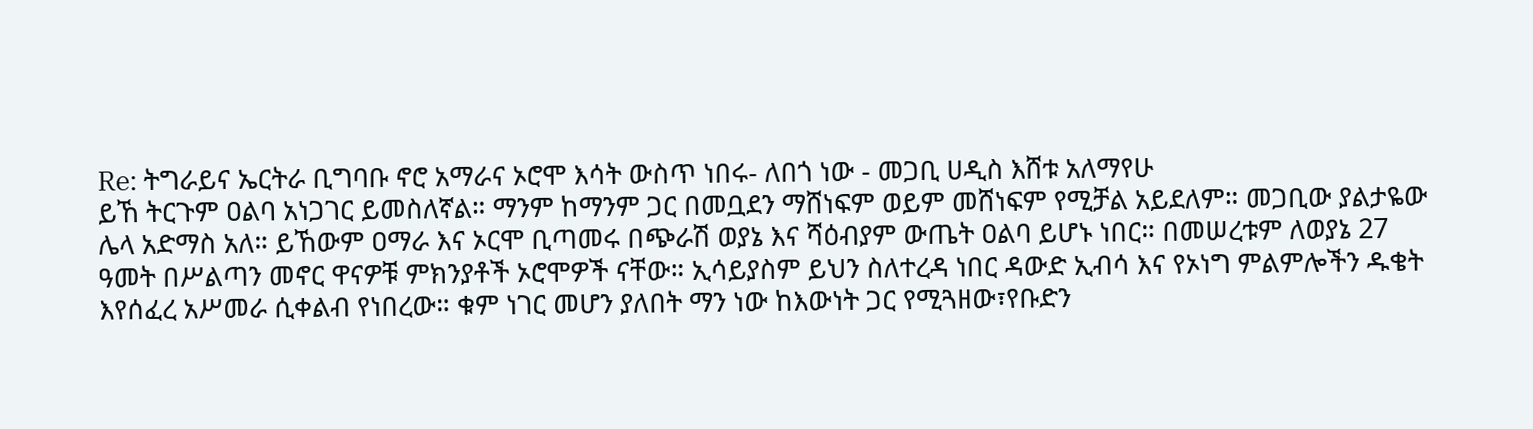Re: ትግራይና ኤርትራ ቢግባቡ ኖሮ አማራና ኦሮሞ እሳት ውስጥ ነበሩ- ለበጎ ነው - መጋቢ ሀዲስ እሸቱ አለማየሁ
ይኸ ትርጉም ዐልባ አነጋገር ይመስለኛል። ማንም ከማንም ጋር በመቧደን ማሸነፍም ወይም መሸነፍም የሚቻል አይደለም። መጋቢው ያልታዬው ሌላ አድማስ አለ። ይኸውም ዐማራ እና ኦርሞ ቢጣመሩ በጭራሽ ወያኔ እና ሻዕብያም ውጤት ዐልባ ይሆኑ ነበር። በመሠረቱም ለወያኔ 27 ዓመት በሥልጣን መኖር ዋናዎቹ ምክንያቶች ኦሮሞዎች ናቸው። ኢሳይያስም ይህን ስለተረዳ ነበር ዳውድ ኢብሳ እና የኦነግ ምልምሎችን ዱቄት እየሰፈረ አሥመራ ሲቀልብ የነበረው። ቁም ነገር መሆን ያለበት ማን ነው ከእውነት ጋር የሚጓዘው፣የቡድን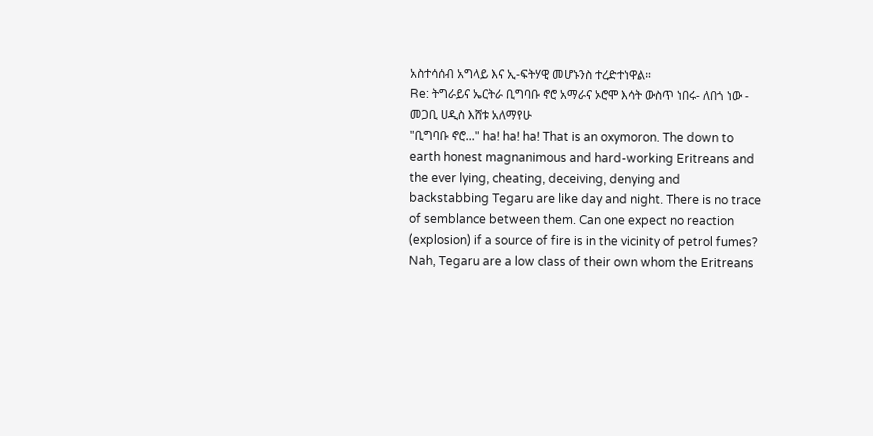አስተሳሰብ አግላይ እና ኢ-ፍትሃዊ መሆኑንስ ተረድተነዋል።
Re: ትግራይና ኤርትራ ቢግባቡ ኖሮ አማራና ኦሮሞ እሳት ውስጥ ነበሩ- ለበጎ ነው - መጋቢ ሀዲስ እሸቱ አለማየሁ
"ቢግባቡ ኖሮ..." ha! ha! ha! That is an oxymoron. The down to earth honest magnanimous and hard-working Eritreans and the ever lying, cheating, deceiving, denying and backstabbing Tegaru are like day and night. There is no trace of semblance between them. Can one expect no reaction (explosion) if a source of fire is in the vicinity of petrol fumes? Nah, Tegaru are a low class of their own whom the Eritreans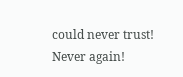could never trust! Never again!